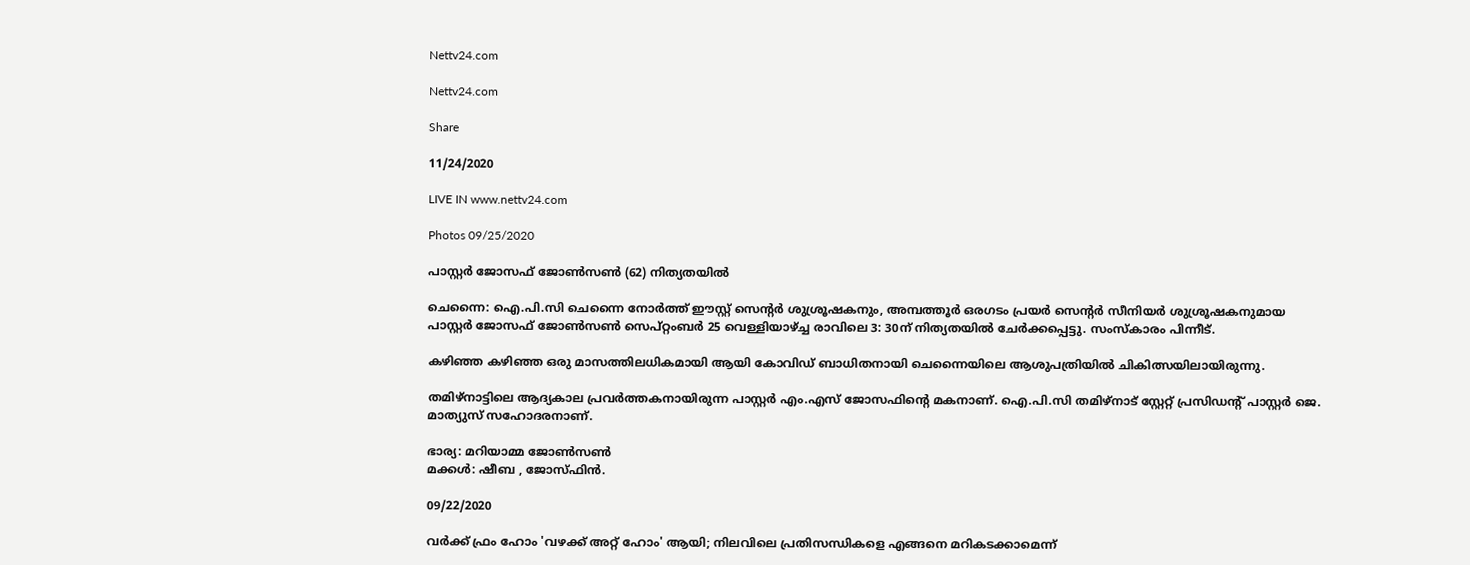Nettv24.com

Nettv24.com

Share

11/24/2020

LIVE IN www.nettv24.com

Photos 09/25/2020

പാസ്റ്റർ ജോസഫ് ജോൺസൺ (62) നിത്യതയിൽ

ചെന്നൈ: ഐ.പി.സി ചെന്നൈ നോർത്ത് ഈസ്റ്റ് സെന്റർ ശുശ്രൂഷകനും, അമ്പത്തൂർ ഒരഗടം പ്രയർ സെന്റർ സീനിയർ ശുശ്രൂഷകനുമായ പാസ്റ്റർ ജോസഫ് ജോൺസൺ സെപ്റ്റംബർ 25 വെള്ളിയാഴ്ച്ച രാവിലെ 3: 30ന് നിത്യതയിൽ ചേർക്കപ്പെട്ടു. സംസ്കാരം പിന്നീട്.

കഴിഞ്ഞ കഴിഞ്ഞ ഒരു മാസത്തിലധികമായി ആയി കോവിഡ് ബാധിതനായി ചെന്നൈയിലെ ആശുപത്രിയിൽ ചികിത്സയിലായിരുന്നു.

തമിഴ്നാട്ടിലെ ആദ്യകാല പ്രവർത്തകനായിരുന്ന പാസ്റ്റർ എം.എസ് ജോസഫിന്റെ മകനാണ്. ഐ.പി.സി തമിഴ്നാട് സ്റ്റേറ്റ് പ്രസിഡന്റ് പാസ്റ്റർ ജെ. മാത്യുസ് സഹോദരനാണ്.

ഭാര്യ: മറിയാമ്മ ജോൺസൺ
മക്കൾ: ഷീബ , ജോസ്ഫിൻ.

09/22/2020

വർക്ക് ഫ്രം ഹോം 'വഴക്ക് അറ്റ് ഹോം' ആയി; നിലവിലെ പ്രതിസന്ധികളെ എങ്ങനെ മറികടക്കാമെന്ന്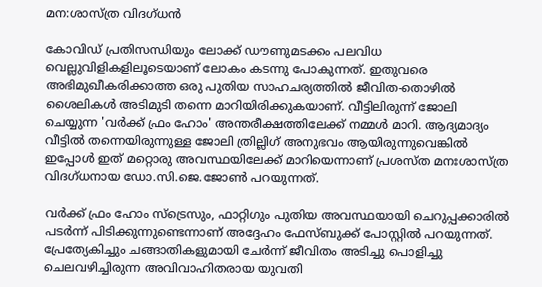മന:ശാസ്ത്ര വിദഗ്ധൻ

കോവിഡ് പ്രതിസന്ധിയും ലോക്ക് ഡൗണുമടക്കം പലവിധ വെല്ലുവിളികളിലൂടെയാണ് ലോകം കടന്നു പോകുന്നത്. ഇതുവരെ അഭിമുഖീകരിക്കാത്ത ഒരു പുതിയ സാഹചര്യത്തിൽ ജീവിത-തൊഴിൽ ശൈലികൾ അടിമുടി തന്നെ മാറിയിരിക്കുകയാണ്. വീട്ടിലിരുന്ന് ജോലി ചെയ്യുന്ന 'വർക്ക് ഫ്രം ഹോം' അന്തരീക്ഷത്തിലേക്ക് നമ്മൾ മാറി. ആദ്യമാദ്യം വീട്ടിൽ തന്നെയിരുന്നുള്ള ജോലി ത്രില്ലിഗ് അനുഭവം ആയിരുന്നുവെങ്കിൽ ഇപ്പോൾ ഇത് മറ്റൊരു അവസ്ഥയിലേക്ക് മാറിയെന്നാണ് പ്രശസ്ത മനഃശാസ്ത്ര വിദഗ്ധനായ ഡോ.സി.ജെ.ജോൺ പറയുന്നത്.

വർക്ക് ഫ്രം ഹോം സ്‌ട്രെസും, ഫാറ്റിഗും പുതിയ അവസ്ഥയായി ചെറുപ്പക്കാരിൽ പടർന്ന്‌ പിടിക്കുന്നുണ്ടെന്നാണ് അദ്ദേഹം ഫേസ്ബുക്ക് പോസ്റ്റിൽ പറയുന്നത്. പ്രേത്യേകിച്ചും ചങ്ങാതികളുമായി ചേർന്ന് ജീവിതം അടിച്ചു പൊളിച്ചു ചെലവഴിച്ചിരുന്ന അവിവാഹിതരായ യുവതി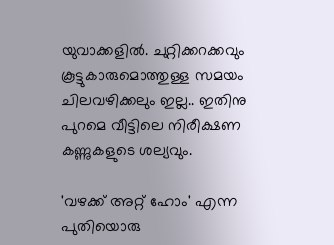യുവാക്കളിൽ. ചുറ്റിക്കറക്കവും കൂട്ടുകാരുമൊത്തുള്ള സമയം ചിലവഴിക്കലും ഇല്ല.. ഇതിനു പുറമെ വീട്ടിലെ നിരീക്ഷണ കണ്ണുകളുടെ ശല്യവും.

'വഴക്ക് അറ്റ് ഹോം' എന്ന പുതിയൊരു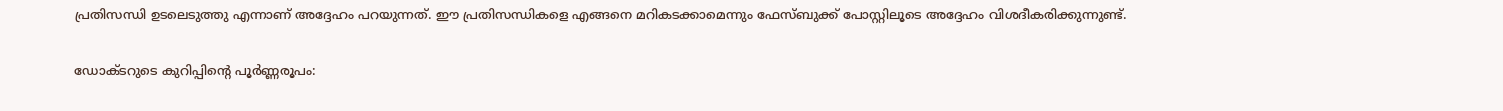പ്രതിസന്ധി ഉടലെടുത്തു എന്നാണ് അദ്ദേഹം പറയുന്നത്. ഈ പ്രതിസന്ധികളെ എങ്ങനെ മറികടക്കാമെന്നും ഫേസ്ബുക്ക് പോസ്റ്റിലൂടെ അദ്ദേഹം വിശദീകരിക്കുന്നുണ്ട്.

ഡോക്ടറുടെ കുറിപ്പിന്‍റെ പൂർണ്ണരൂപം: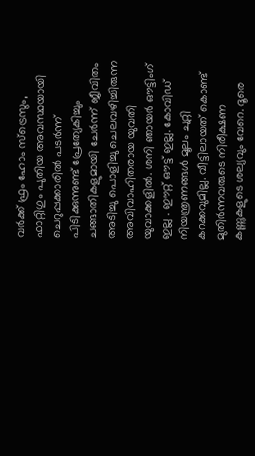വർക്ക് ഫ്രം ഹോം സ്‌ട്രെസും, ഫാറ്റിഗും പുതിയ അവസ്ഥയായി ചെറുപ്പക്കാരിൽ പടർന്ന്‌ പിടിക്കുന്നുണ്ട് പ്രേത്യേകിച്ചും ചങ്ങാതികളുമായി ചേർന്ന് ജീവിതം അടിച്ചു പൊളിച്ചു ചെലവഴിച്ചിരുന്ന അവിവാഹിതരായ യുവതി യുവാക്കളിൽ. ശനി ഞായർ ഔട്ടിംഗ് ഇല്ല . ഈറ്റ് ഔട്ട് ഇല്ല. കോവിഡ് നിയന്ത്രണങ്ങൾ മൂലം ചുറ്റി കറക്കവുമില്ല. വീട്ടിലായത് കൊണ്ട് മുതിർന്നവരുടെ നിരീക്ഷണ കണ്ണുകളുടെ ശല്യവും വേറെ. ദൂരെ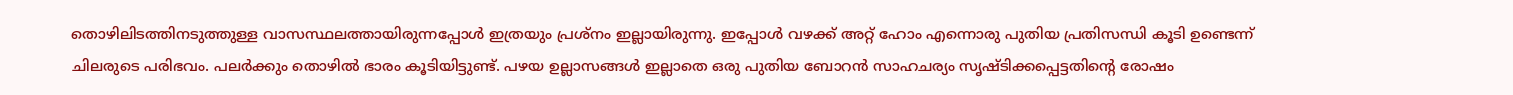തൊഴിലിടത്തിനടുത്തുള്ള വാസസ്ഥലത്തായിരുന്നപ്പോൾ ഇത്രയും പ്രശ്നം ഇല്ലായിരുന്നു. ഇപ്പോൾ വഴക്ക് അറ്റ് ഹോം എന്നൊരു പുതിയ പ്രതിസന്ധി കൂടി ഉണ്ടെന്ന് ചിലരുടെ പരിഭവം. പലർക്കും തൊഴിൽ ഭാരം കൂടിയിട്ടുണ്ട്. പഴയ ഉല്ലാസങ്ങൾ ഇല്ലാതെ ഒരു പുതിയ ബോറൻ സാഹചര്യം സൃഷ്ടിക്കപ്പെട്ടതിന്റെ രോഷം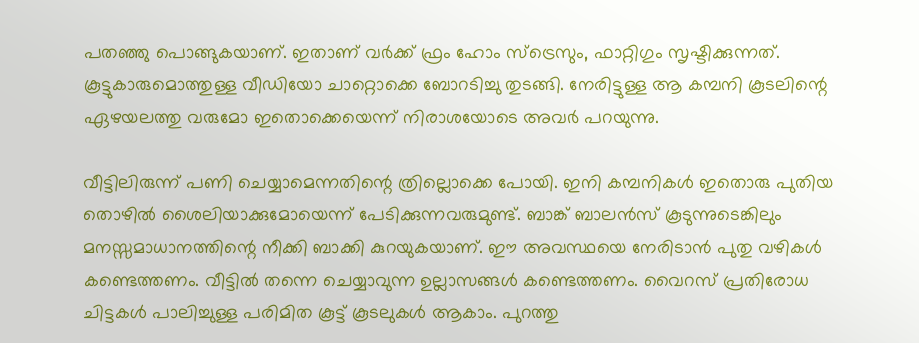പതഞ്ഞു പൊങ്ങുകയാണ്. ഇതാണ് വർക്ക് ഫ്രം ഹോം സ്‌ട്രെസും, ഫാറ്റിഗും സൃഷ്ടിക്കുന്നത്. കൂട്ടുകാരുമൊത്തുള്ള വീഡിയോ ചാറ്റൊക്കെ ബോറടിച്ചു തുടങ്ങി. നേരിട്ടുള്ള ആ കമ്പനി കൂടലിന്റെ ഏഴയലത്തു വരുമോ ഇതൊക്കെയെന്ന് നിരാശയോടെ അവർ പറയുന്നു.

വീട്ടിലിരുന്ന് പണി ചെയ്യാമെന്നതിന്റെ ത്രില്ലൊക്കെ പോയി. ഇനി കമ്പനികൾ ഇതൊരു പുതിയ തൊഴിൽ ശൈലിയാക്കുമോയെന്ന് പേടിക്കുന്നവരുമുണ്ട്. ബാങ്ക് ബാലൻസ് കൂടുന്നുടെങ്കിലും മനസ്സമാധാനത്തിന്റെ നീക്കി ബാക്കി കുറയുകയാണ്. ഈ അവസ്ഥയെ നേരിടാൻ പുതു വഴികൾ കണ്ടെത്തണം. വീട്ടിൽ തന്നെ ചെയ്യാവുന്ന ഉല്ലാസങ്ങൾ കണ്ടെത്തണം. വൈറസ് പ്രതിരോധ ചിട്ടകൾ പാലിച്ചുള്ള പരിമിത കൂട്ട് കൂടലുകൾ ആകാം. പുറത്തു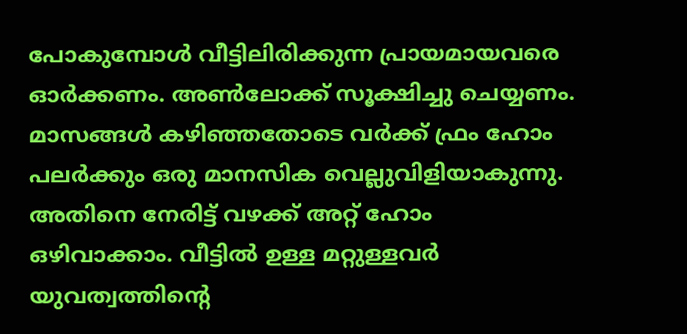പോകുമ്പോൾ വീട്ടിലിരിക്കുന്ന പ്രായമായവരെ ഓർക്കണം. അൺലോക്ക് സൂക്ഷിച്ചു ചെയ്യണം. മാസങ്ങൾ കഴിഞ്ഞതോടെ വർക്ക് ഫ്രം ഹോം പലർക്കും ഒരു മാനസിക വെല്ലുവിളിയാകുന്നു. അതിനെ നേരിട്ട് വഴക്ക് അറ്റ് ഹോം ഒഴിവാക്കാം. വീട്ടില്‍ ഉള്ള മറ്റുള്ളവര്‍ യുവത്വത്തിന്റെ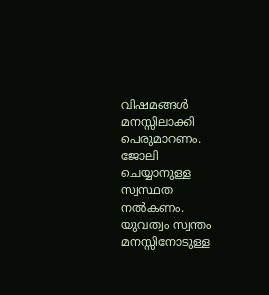വിഷമങ്ങള്‍ മനസ്സിലാക്കി പെരുമാറണം. ജോലി ചെയ്യാനുള്ള സ്വസ്ഥത നല്‍കണം. യുവത്വം സ്വന്തം മനസ്സിനോടുള്ള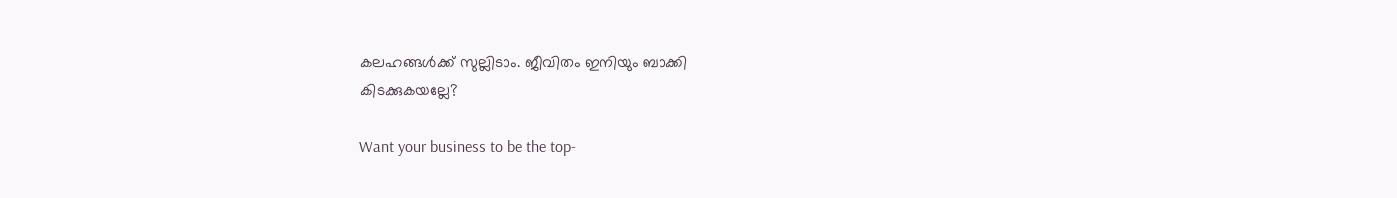കലഹങ്ങൾക്ക് സുല്ലിടാം. ജീവിതം ഇനിയും ബാക്കി
കിടക്കുകയല്ലേ?

Want your business to be the top-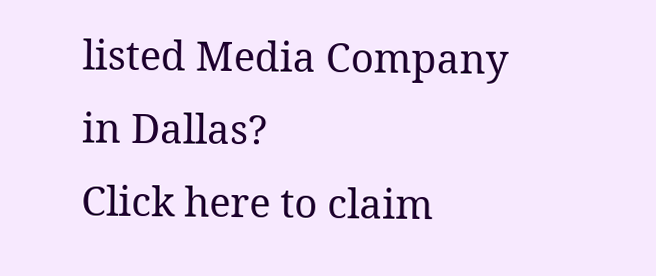listed Media Company in Dallas?
Click here to claim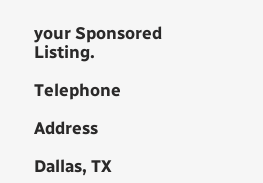your Sponsored Listing.

Telephone

Address

Dallas, TX